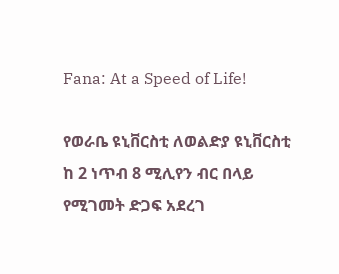Fana: At a Speed of Life!

የወራቤ ዩኒቨርስቲ ለወልድያ ዩኒቨርስቲ ከ 2 ነጥብ 8 ሚሊየን ብር በላይ የሚገመት ድጋፍ አደረገ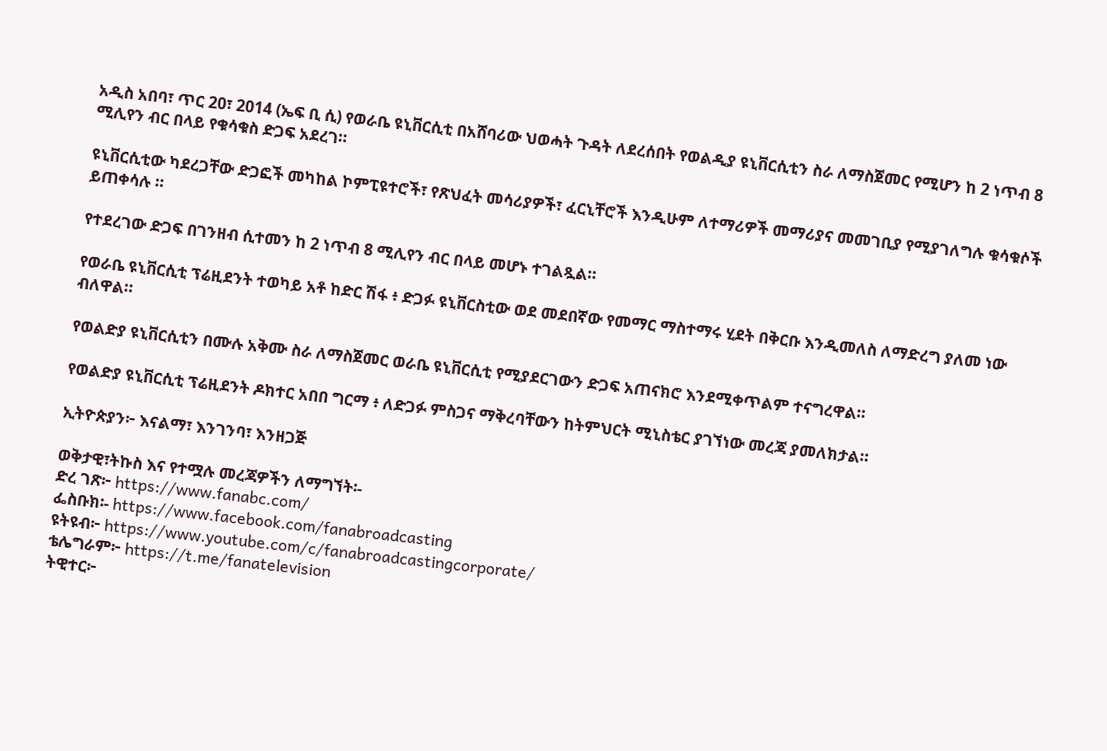አዲስ አበባ፣ ጥር 20፣ 2014 (ኤፍ ቢ ሲ) የወራቤ ዩኒቨርሲቲ በአሸባሪው ህወሓት ጉዳት ለደረሰበት የወልዲያ ዩኒቨርሲቲን ስራ ለማስጀመር የሚሆን ከ 2 ነጥብ 8 ሚሊየን ብር በላይ የቁሳቁስ ድጋፍ አደረገ።

ዩኒቨርሲቲው ካደረጋቸው ድጋፎች መካከል ኮምፒዩተሮች፣ የጽህፈት መሳሪያዎች፣ ፈርኒቸሮች እንዲሁም ለተማሪዎች መማሪያና መመገቢያ የሚያገለግሉ ቁሳቁሶች ይጠቀሳሉ ።

የተደረገው ድጋፍ በገንዘብ ሲተመን ከ 2 ነጥብ 8 ሚሊየን ብር በላይ መሆኑ ተገልጿል።

የወራቤ ዩኒቨርሲቲ ፕሬዚደንት ተወካይ አቶ ከድር ሽፋ ፥ ድጋፉ ዩኒቨርስቲው ወደ መደበኛው የመማር ማስተማሩ ሂደት በቅርቡ እንዲመለስ ለማድረግ ያለመ ነው ብለዋል።

የወልድያ ዩኒቨርሲቲን በሙሉ አቅሙ ስራ ለማስጀመር ወራቤ ዩኒቨርሲቲ የሚያደርገውን ድጋፍ አጠናክሮ እንደሚቀጥልም ተናግረዋል።

የወልድያ ዩኒቨርሲቲ ፕሬዚደንት ዶክተር አበበ ግርማ ፥ ለድጋፉ ምስጋና ማቅረባቸውን ከትምህርት ሚኒስቴር ያገኘነው መረጃ ያመለክታል።

ኢትዮጵያን፦ እናልማ፣ እንገንባ፣ እንዘጋጅ

ወቅታዊ፣ትኩስ እና የተሟሉ መረጃዎችን ለማግኘት፡-
ድረ ገጽ፦ https://www.fanabc.com/
ፌስቡክ፡- https://www.facebook.com/fanabroadcasting
ዩትዩብ፦ https://www.youtube.com/c/fanabroadcastingcorporate/
ቴሌግራም፦ https://t.me/fanatelevision
ትዊተር፦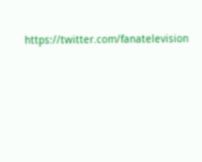https://twitter.com/fanatelevision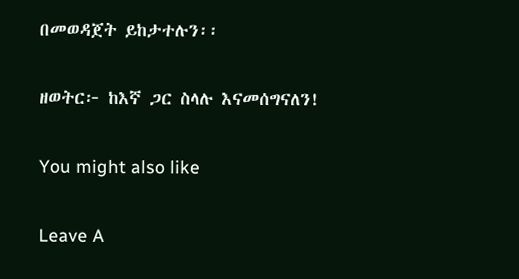በመወዳጀት ይከታተሉን፡፡

ዘወትር፦ ከእኛ ጋር ስላሉ እናመሰግናለን!

You might also like

Leave A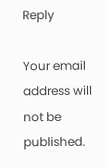Reply

Your email address will not be published.